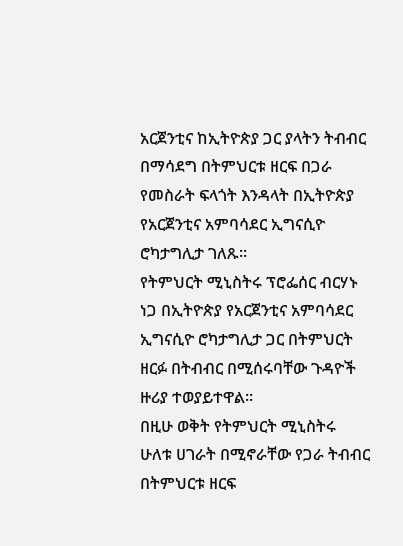አርጀንቲና ከኢትዮጵያ ጋር ያላትን ትብብር በማሳደግ በትምህርቱ ዘርፍ በጋራ የመስራት ፍላጎት እንዳላት በኢትዮጵያ የአርጀንቲና አምባሳደር ኢግናሲዮ ሮካታግሊታ ገለጹ፡፡
የትምህርት ሚኒስትሩ ፕሮፌሰር ብርሃኑ ነጋ በኢትዮጵያ የአርጀንቲና አምባሳደር ኢግናሲዮ ሮካታግሊታ ጋር በትምህርት ዘርፉ በትብብር በሚሰሩባቸው ጉዳዮች ዙሪያ ተወያይተዋል።
በዚሁ ወቅት የትምህርት ሚኒስትሩ ሁለቱ ሀገራት በሚኖራቸው የጋራ ትብብር በትምህርቱ ዘርፍ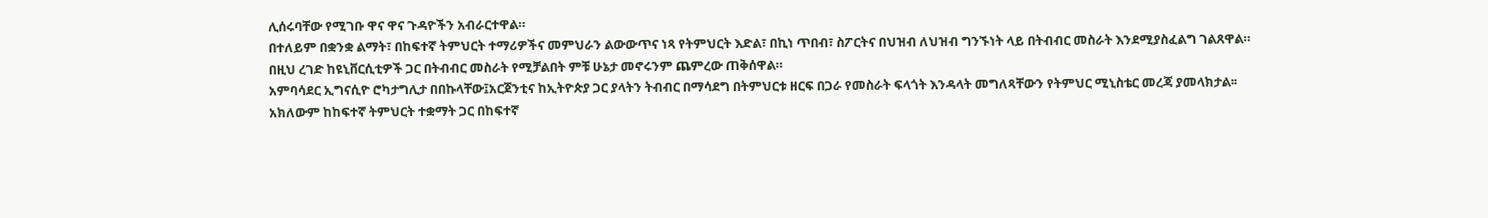ሊሰሩባቸው የሚገቡ ዋና ዋና ጉዳዮችን አብራርተዋል።
በተለይም በቋንቋ ልማት፣ በከፍተኛ ትምህርት ተማሪዎችና መምህራን ልውውጥና ነጻ የትምህርት እድል፣ በኪነ ጥበብ፣ ስፖርትና በህዝብ ለህዝብ ግንኙነት ላይ በትብብር መስራት እንደሚያስፈልግ ገልጸዋል።
በዚህ ረገድ ከዩኒቨርሲቲዎች ጋር በትብብር መስራት የሚቻልበት ምቹ ሁኔታ መኖሩንም ጨምረው ጠቅሰዋል።
አምባሳደር ኢግናሲዮ ሮካታግሊታ በበኩላቸው፤አርጀንቲና ከኢትዮጵያ ጋር ያላትን ትብብር በማሳደግ በትምህርቱ ዘርፍ በጋራ የመስራት ፍላጎት እንዳላት መግለጻቸውን የትምህር ሚኒስቴር መረጃ ያመላክታል፡፡
አክለውም ከከፍተኛ ትምህርት ተቋማት ጋር በከፍተኛ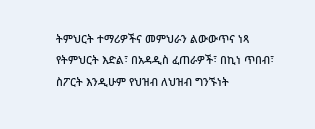ትምህርት ተማሪዎችና መምህራን ልውውጥና ነጻ የትምህርት እድል፣ በአዳዲስ ፈጠራዎች፣ በኪነ ጥበብ፣ ስፖርት እንዲሁም የህዝብ ለህዝብ ግንኙነት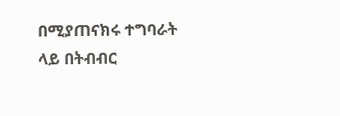በሚያጠናክሩ ተግባራት ላይ በትብብር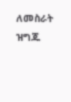ለመስራት ዝግጁ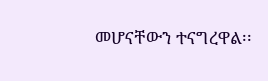መሆናቸውን ተናግረዋል፡፡